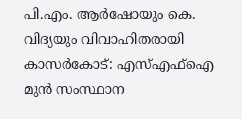പി.എം. ആർഷോയും കെ. വിദ്യയും വിവാഹിതരായി
കാസർകോട്: എസ്എഫ്ഐ മുൻ സംസ്ഥാന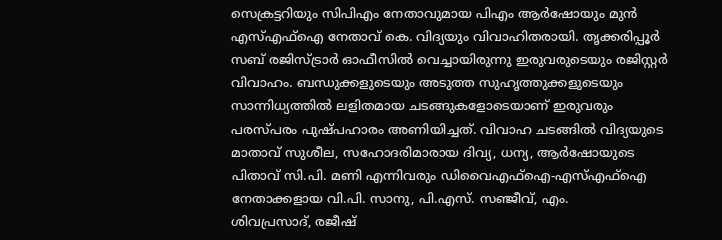സെക്രട്ടറിയും സിപിഎം നേതാവുമായ പിഎം ആർഷോയും മുൻ എസ്എഫ്ഐ നേതാവ് കെ. വിദ്യയും വിവാഹിതരായി. തൃക്കരിപ്പൂർ സബ് രജിസ്ട്രാർ ഓഫീസിൽ വെച്ചായിരുന്നു ഇരുവരുടെയും രജിസ്റ്റർ വിവാഹം. ബന്ധുക്കളുടെയും അടുത്ത സുഹൃത്തുക്കളുടെയും സാന്നിധ്യത്തിൽ ലളിതമായ ചടങ്ങുകളോടെയാണ് ഇരുവരും പരസ്പരം പുഷ്പഹാരം അണിയിച്ചത്. വിവാഹ ചടങ്ങിൽ വിദ്യയുടെ മാതാവ് സുശീല, സഹോദരിമാരായ ദിവ്യ, ധന്യ, ആർഷോയുടെ പിതാവ് സി.പി. മണി എന്നിവരും ഡിവൈഎഫ്ഐ-എസ്എഫ്ഐ നേതാക്കളായ വി.പി. സാനു, പി.എസ്. സഞ്ജീവ്, എം.
ശിവപ്രസാദ്, രജീഷ്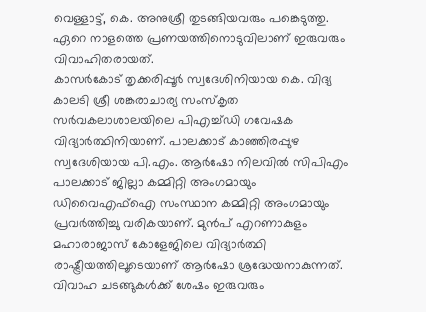വെള്ളാട്ട്, കെ. അനുശ്രീ തുടങ്ങിയവരും പങ്കെടുത്തു. ഏറെ നാളത്തെ പ്രണയത്തിനൊടുവിലാണ് ഇരുവരും വിവാഹിതരായത്.
കാസർകോട് തൃക്കരിപ്പൂർ സ്വദേശിനിയായ കെ. വിദ്യ കാലടി ശ്രീ ശങ്കരാചാര്യ സംസ്കൃത സർവകലാശാലയിലെ പിഎച്ച്ഡി ഗവേഷക വിദ്യാർത്ഥിനിയാണ്. പാലക്കാട് കാഞ്ഞിരപ്പുഴ സ്വദേശിയായ പി.എം. ആർഷോ നിലവിൽ സിപിഎം പാലക്കാട് ജില്ലാ കമ്മിറ്റി അംഗമായും ഡിവൈഎഫ്ഐ സംസ്ഥാന കമ്മിറ്റി അംഗമായും പ്രവർത്തിച്ചു വരികയാണ്. മുൻപ് എറണാകുളം മഹാരാജാസ് കോളേജിലെ വിദ്യാർത്ഥി രാഷ്ട്രീയത്തിലൂടെയാണ് ആർഷോ ശ്രദ്ധേയനാകുന്നത്. വിവാഹ ചടങ്ങുകൾക്ക് ശേഷം ഇരുവരും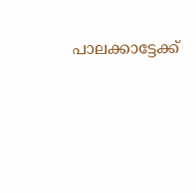പാലക്കാട്ടേക്ക്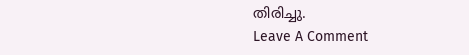തിരിച്ചു.
Leave A Comment